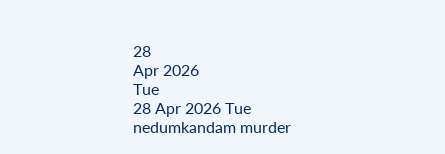28
Apr 2026
Tue
28 Apr 2026 Tue
nedumkandam murder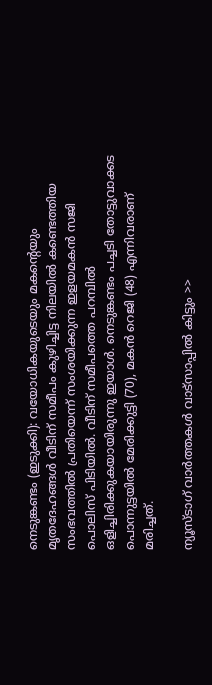നെടുങ്കണ്ടം (ഇടുക്കി): വയോധികയുടെയും മകന്റെയും മൃതദേഹങ്ങള്‍ വീടിന് സമീപം കുഴിച്ചിട്ട നിലയില്‍ കണ്ടെത്തിയ സംഭവത്തില്‍ പ്രതിയെന്ന് സംശയിക്കുന്ന ഇളയമകന്‍ സജി പൊലിസ് പിടിയില്‍. വീടിന് സമീപത്തെ പറമ്പില്‍ ഒളിച്ചിരിക്കുകയായിരുന്നു ഇയാള്‍. നെടുങ്കണ്ടം പച്ചടി തോട്ടുവാക്കട പൊന്നുട്ടയില്‍ മേരിക്കുട്ടി (70), മകന്‍ റെജി (48) എന്നിവരാണ് മരിച്ചത്.

ന്യൂസ്ടാഗ് വാര്‍ത്തകള്‍ വാട്‌സാപ്പില്‍ കിട്ടും >>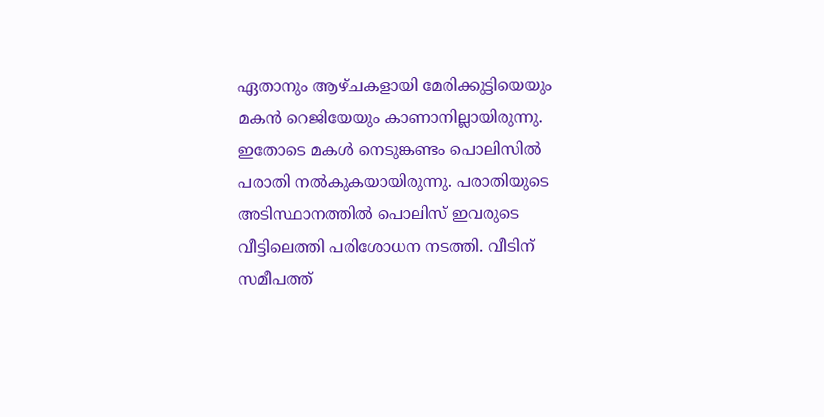ഏതാനും ആഴ്ചകളായി മേരിക്കുട്ടിയെയും മകന്‍ റെജിയേയും കാണാനില്ലായിരുന്നു. ഇതോടെ മകള്‍ നെടുങ്കണ്ടം പൊലിസില്‍ പരാതി നല്‍കുകയായിരുന്നു. പരാതിയുടെ അടിസ്ഥാനത്തില്‍ പൊലിസ് ഇവരുടെ വീട്ടിലെത്തി പരിശോധന നടത്തി. വീടിന് സമീപത്ത്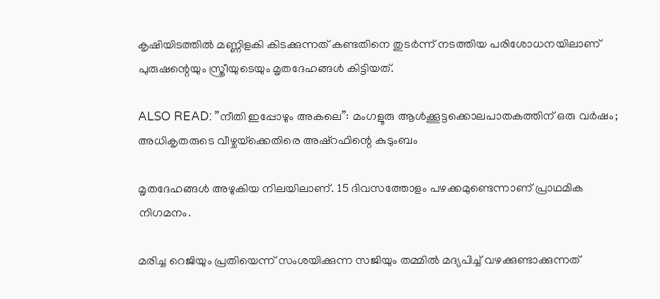കൃഷിയിടത്തില്‍ മണ്ണിളകി കിടക്കുന്നത് കണ്ടതിനെ തുടര്‍ന്ന് നടത്തിയ പരിശോധനയിലാണ് പുരുഷന്റെയും സ്ത്രീയുടെയും മൃതദേഹങ്ങള്‍ കിട്ടിയത്.

ALSO READ: ”നീതി ഇപ്പോഴും അകലെ”: മംഗളൂരു ആള്‍ക്കൂട്ടക്കൊലപാതകത്തിന് ഒരു വര്‍ഷം; അധികൃതരുടെ വീഴ്ചയ്‌ക്കെതിരെ അഷ്‌റഫിന്റെ കുടുംബം

മൃതദേഹങ്ങള്‍ അഴുകിയ നിലയിലാണ്. 15 ദിവസത്തോളം പഴക്കമുണ്ടെന്നാണ് പ്രാഥമിക നിഗമനം.

മരിച്ച റെജിയും പ്രതിയെന്ന് സംശയിക്കുന്ന സജിയും തമ്മില്‍ മദ്യപിച്ച് വഴക്കുണ്ടാക്കുന്നത്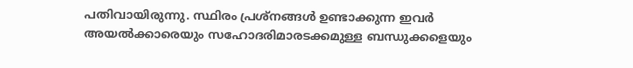പതിവായിരുന്നു. സ്ഥിരം പ്രശ്നങ്ങള്‍ ഉണ്ടാക്കുന്ന ഇവര്‍ അയല്‍ക്കാരെയും സഹോദരിമാരടക്കമുള്ള ബന്ധുക്കളെയും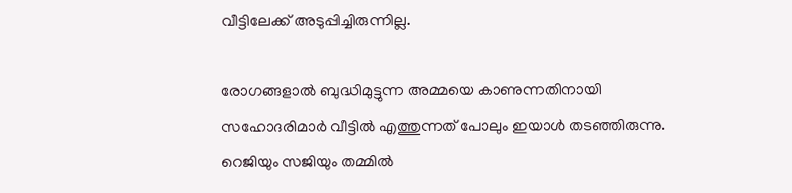വീട്ടിലേക്ക് അടുപ്പിച്ചിരുന്നില്ല.

രോഗങ്ങളാല്‍ ബുദ്ധിമുട്ടുന്ന അമ്മയെ കാണുന്നതിനായി സഹോദരിമാര്‍ വീട്ടില്‍ എത്തുന്നത് പോലും ഇയാള്‍ തടഞ്ഞിരുന്നു. റെജിയും സജിയും തമ്മില്‍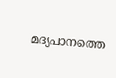മദ്യപാനത്തെ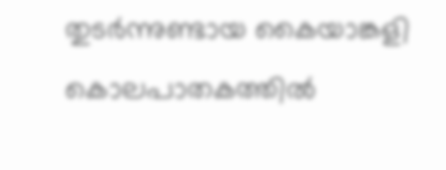തുടര്‍ന്നുണ്ടായ കൈയാങ്കളി കൊലപാതകത്തില്‍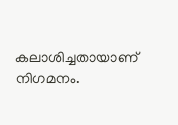കലാശിച്ചതായാണ് നിഗമനം.